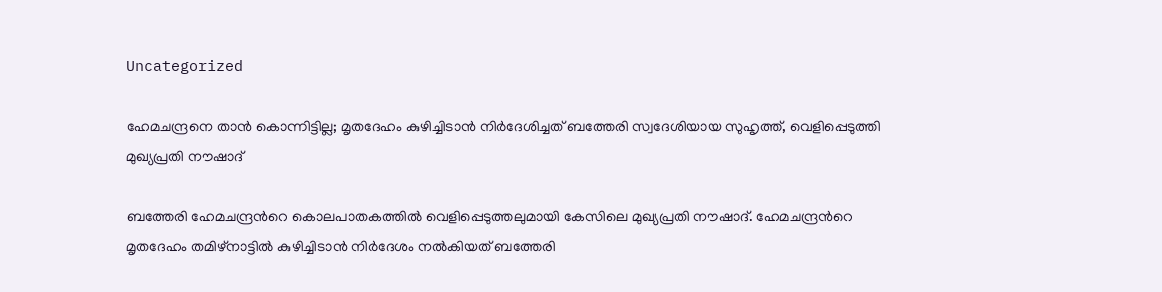Uncategorized

ഹേമചന്ദ്രനെ താൻ കൊന്നിട്ടില്ല; മൃതദേഹം കുഴിച്ചിടാൻ നിർദേശിച്ചത് ബത്തേരി സ്വദേശിയായ സുഹൃത്ത്, വെളിപ്പെടുത്തി മുഖ്യപ്രതി നൗഷാദ്

ബത്തേരി ഹേമചന്ദ്രന്‍റെ കൊലപാതകത്തില്‍ വെളിപ്പെടുത്തലുമായി കേസിലെ മുഖ്യപ്രതി നൗഷാദ്. ഹേമചന്ദ്രന്‍റെ മൃതദേഹം തമിഴ്നാട്ടില്‍ കുഴിച്ചിടാന്‍ നിര്‍ദേശം നല്‍കിയത് ബത്തേരി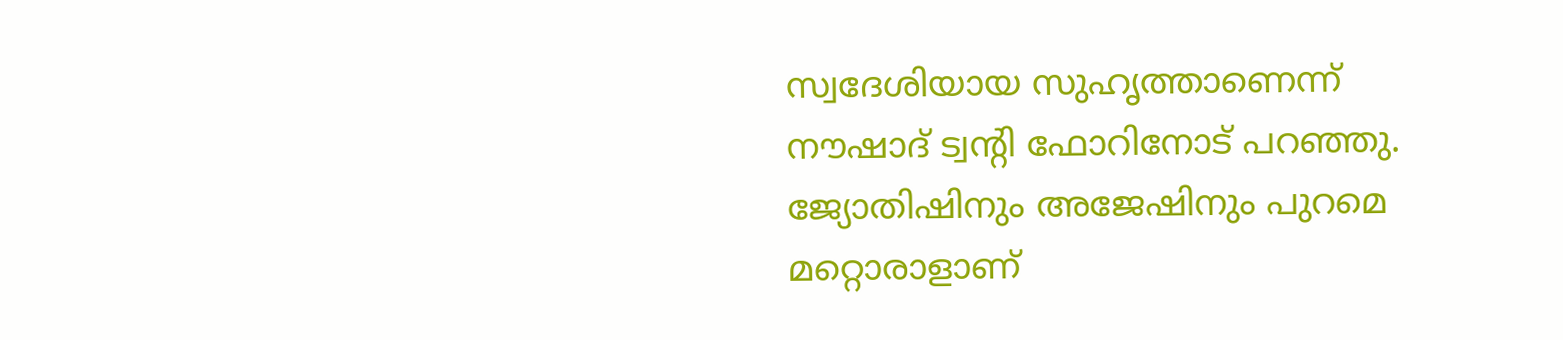സ്വദേശിയായ സുഹൃത്താണെന്ന് നൗഷാദ് ട്വന്റി ഫോറിനോട് പറഞ്ഞു. ജ്യോതിഷിനും അജേഷിനും പുറമെ മറ്റൊരാളാണ്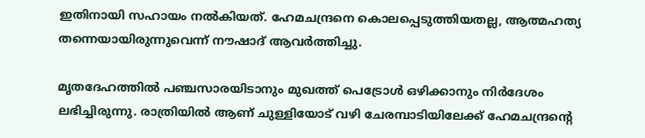ഇതിനായി സഹായം നൽകിയത്. ഹേമചന്ദ്രനെ കൊലപ്പെടുത്തിയതല്ല, ആത്മഹത്യ തന്നെയായിരുന്നുവെന്ന് നൗഷാദ് ആവർത്തിച്ചു.

മൃതദേഹത്തില്‍ പഞ്ചസാരയിടാനും മുഖത്ത് പെട്രോള്‍ ഒഴിക്കാനും നിര്‍ദേശം ലഭിച്ചിരുന്നു. രാത്രിയില്‍ ആണ് ചുള്ളിയോട് വഴി ചേരമ്പാടിയിലേക്ക് ഹേമചന്ദ്രന്റെ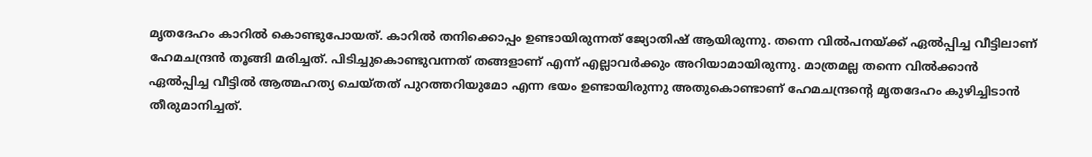മൃതദേഹം കാറില്‍ കൊണ്ടുപോയത്. കാറിൽ തനിക്കൊപ്പം ഉണ്ടായിരുന്നത് ജ്യോതിഷ് ആയിരുന്നു. തന്നെ വില്‍പനയ്ക്ക് ഏല്‍പ്പിച്ച വീട്ടിലാണ് ഹേമചന്ദ്രൻ തൂങ്ങി മരിച്ചത്. പിടിച്ചുകൊണ്ടുവന്നത് തങ്ങളാണ് എന്ന് എല്ലാവര്‍ക്കും അറിയാമായിരുന്നു. മാത്രമല്ല തന്നെ വിൽക്കാൻ ഏൽപ്പിച്ച വീട്ടിൽ ആത്മഹത്യ ചെയ്‌തത്‌ പുറത്തറിയുമോ എന്ന ഭയം ഉണ്ടായിരുന്നു അതുകൊണ്ടാണ് ഹേമചന്ദ്രന്റെ മൃതദേഹം കുഴിച്ചിടാന്‍ തീരുമാനിച്ചത്.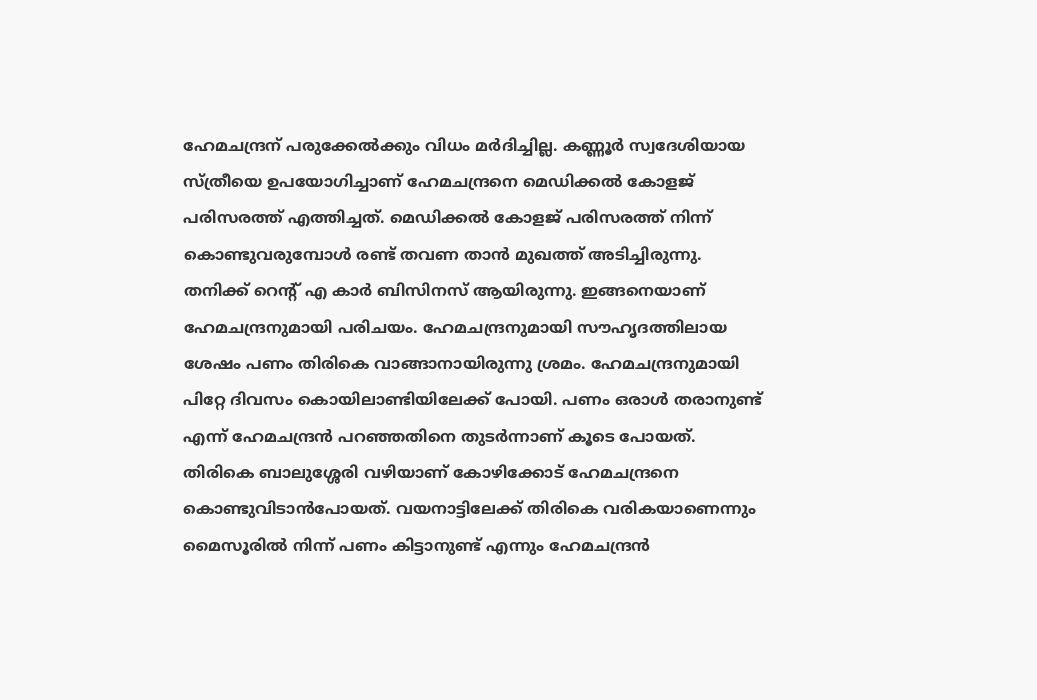ഹേമചന്ദ്രന് പരുക്കേല്‍ക്കും വിധം മർദിച്ചില്ല. കണ്ണൂര്‍ സ്വദേശിയായ സ്ത്രീയെ ഉപയോഗിച്ചാണ് ഹേമചന്ദ്രനെ മെഡിക്കൽ കോളജ് പരിസരത്ത് എത്തിച്ചത്. മെഡിക്കൽ കോളജ് പരിസരത്ത് നിന്ന് കൊണ്ടുവരുമ്പോള്‍ രണ്ട് തവണ താന്‍ മുഖത്ത് അടിച്ചിരുന്നു. തനിക്ക് റെന്‍റ് എ കാര്‍ ബിസിനസ് ആയിരുന്നു. ഇങ്ങനെയാണ് ഹേമചന്ദ്രനുമായി പരിചയം. ഹേമചന്ദ്രനുമായി സൗഹൃദത്തിലായ ശേഷം പണം തിരികെ വാങ്ങാനായിരുന്നു ശ്രമം. ഹേമചന്ദ്രനുമായി പിറ്റേ ദിവസം കൊയിലാണ്ടിയിലേക്ക് പോയി. പണം ഒരാള്‍ തരാനുണ്ട് എന്ന് ഹേമചന്ദ്രന്‍ പറഞ്ഞതിനെ തുടര്‍ന്നാണ് കൂടെ പോയത്. തിരികെ ബാലുശ്ശേരി വഴിയാണ് കോഴിക്കോട് ഹേമചന്ദ്രനെ കൊണ്ടുവിടാന്‍പോയത്. വയനാട്ടിലേക്ക് തിരികെ വരികയാണെന്നും മൈസൂരില്‍ നിന്ന് പണം കിട്ടാനുണ്ട് എന്നും ഹേമചന്ദ്രന്‍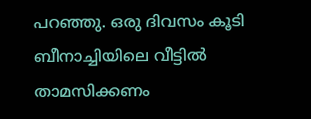പറഞ്ഞു. ഒരു ദിവസം കൂടി ബീനാച്ചിയിലെ വീട്ടില്‍ താമസിക്കണം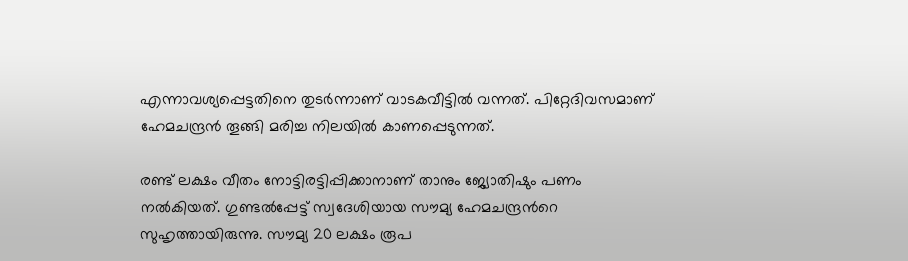എന്നാവശ്യപ്പെട്ടതിനെ തുടര്‍ന്നാണ് വാടകവീട്ടില്‍ വന്നത്. പിറ്റേദിവസമാണ് ഹേമചന്ദ്രന്‍ തൂങ്ങി മരിച്ച നിലയില്‍ കാണപ്പെടുന്നത്.

രണ്ട് ലക്ഷം വീതം നോട്ടിരട്ടിപ്പിക്കാനാണ് താനും ജ്യോതിഷും പണം നല്‍കിയത്. ഗുണ്ടല്‍പ്പേട്ട് സ്വദേശിയായ സൗമ്യ ഹേമചന്ദ്രന്‍റെ സുഹൃത്തായിരുന്നു. സൗമ്യ 20 ലക്ഷം രൂപ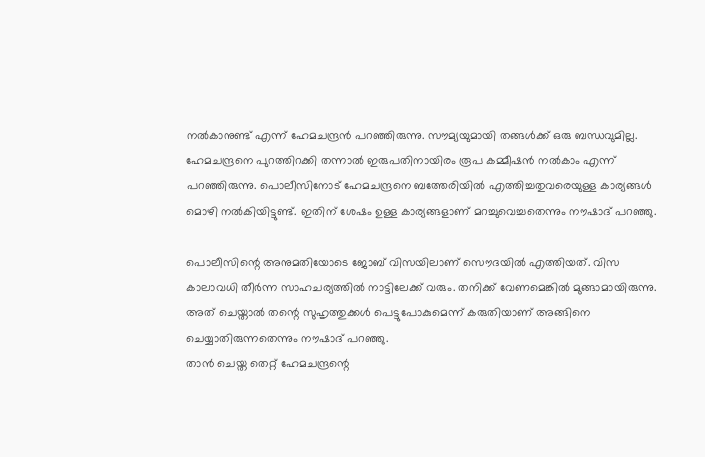നല്‍കാനുണ്ട് എന്ന് ഹേമചന്ദ്രന്‍ പറഞ്ഞിരുന്നു. സൗമ്യയുമായി തങ്ങള്‍ക്ക് ഒരു ബന്ധവുമില്ല. ഹേമചന്ദ്രനെ പുറത്തിറക്കി തന്നാല്‍ ഇരുപതിനായിരം രൂപ കമ്മീഷന്‍ നല്‍കാം എന്ന് പറഞ്ഞിരുന്നു. പൊലീസിനോട് ഹേമചന്ദ്രനെ ബത്തേരിയില്‍ എത്തിച്ചതുവരെയുള്ള കാര്യങ്ങള്‍ മൊഴി നല്‍കിയിട്ടുണ്ട്. ഇതിന് ശേഷം ഉള്ള കാര്യങ്ങളാണ് മറച്ചുവെച്ചതെന്നും നൗഷാദ് പറഞ്ഞു.

പൊലീസിന്റെ അനുമതിയോടെ ജോബ് വിസയിലാണ് സൌദയില്‍ എത്തിയത്. വിസ കാലാവധി തീര്‍ന്ന സാഹചര്യത്തില്‍ നാട്ടിലേക്ക് വരും. തനിക്ക് വേണമെങ്കില്‍ മുങ്ങാമായിരുന്നു. അത് ചെയ്താല്‍ തന്റെ സുഹൃത്തുക്കള്‍ പെട്ടുപോകുമെന്ന് കരുതിയാണ് അങ്ങിനെ ചെയ്യാതിരുന്നതെന്നും നൗഷാദ് പറഞ്ഞു.
താൻ ചെയ്ത തെറ്റ് ഹേമചന്ദ്രന്റെ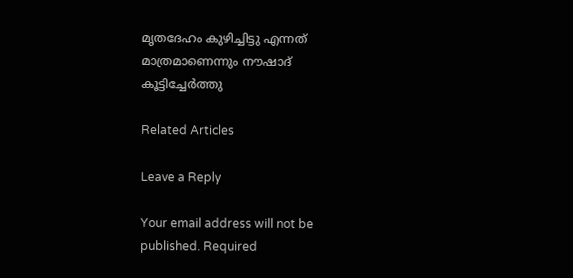മൃതദേഹം കുഴിച്ചിട്ടു എന്നത് മാത്രമാണെന്നും നൗഷാദ് കൂട്ടിച്ചേർത്തു

Related Articles

Leave a Reply

Your email address will not be published. Required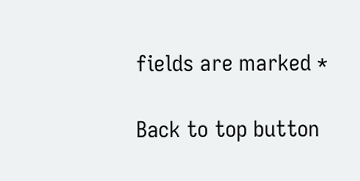fields are marked *

Back to top button